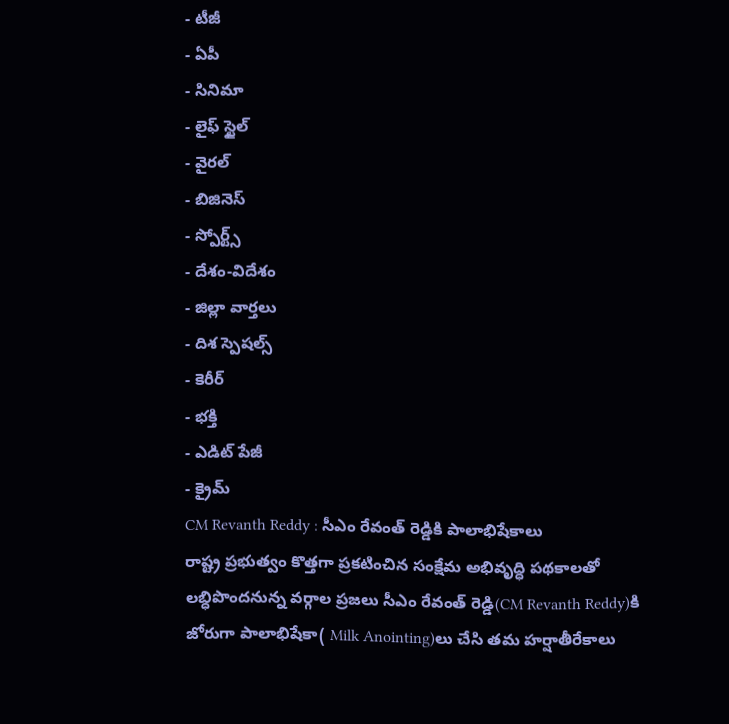- టీజీ
- ఏపీ
- సినిమా
- లైఫ్ స్టైల్
- వైరల్
- బిజినెస్
- స్పోర్ట్స్
- దేశం-విదేశం
- జిల్లా వార్తలు
- దిశ స్పెషల్స్
- కెరీర్
- భక్తి
- ఎడిట్ పేజీ
- క్రైమ్
CM Revanth Reddy : సీఎం రేవంత్ రెడ్డికి పాలాభిషేకాలు
రాష్ట్ర ప్రభుత్వం కొత్తగా ప్రకటించిన సంక్షేమ అభివృద్ధి పథకాలతో లబ్ధిపొందనున్న వర్గాల ప్రజలు సీఎం రేవంత్ రెడ్డి(CM Revanth Reddy)కి జోరుగా పాలాభిషేకా( Milk Anointing)లు చేసి తమ హర్షాతీరేకాలు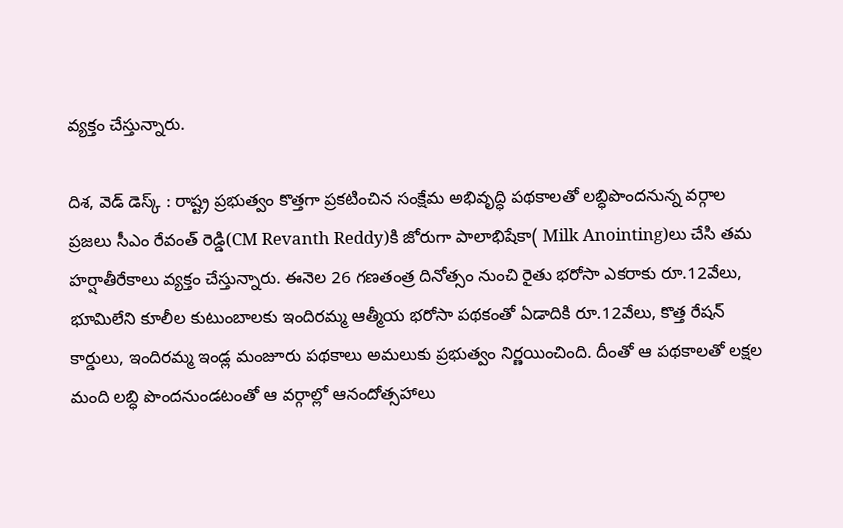వ్యక్తం చేస్తున్నారు.

దిశ, వెడ్ డెస్క్ : రాష్ట్ర ప్రభుత్వం కొత్తగా ప్రకటించిన సంక్షేమ అభివృద్ధి పథకాలతో లబ్ధిపొందనున్న వర్గాల ప్రజలు సీఎం రేవంత్ రెడ్డి(CM Revanth Reddy)కి జోరుగా పాలాభిషేకా( Milk Anointing)లు చేసి తమ హర్షాతీరేకాలు వ్యక్తం చేస్తున్నారు. ఈనెల 26 గణతంత్ర దినోత్సం నుంచి రైతు భరోసా ఎకరాకు రూ.12వేలు, భూమిలేని కూలీల కుటుంబాలకు ఇందిరమ్మ ఆత్మీయ భరోసా పథకంతో ఏడాదికి రూ.12వేలు, కొత్త రేషన్ కార్డులు, ఇందిరమ్మ ఇండ్ల మంజూరు పథకాలు అమలుకు ప్రభుత్వం నిర్ణయించింది. దీంతో ఆ పథకాలతో లక్షల మంది లబ్ధి పొందనుండటంతో ఆ వర్గాల్లో ఆనందోత్సహాలు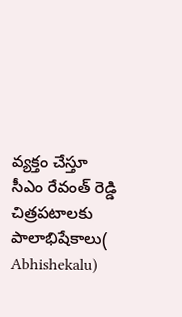వ్యక్తం చేస్తూ సీఎం రేవంత్ రెడ్డి చిత్రపటాలకు పాలాభిషేకాలు( Abhishekalu)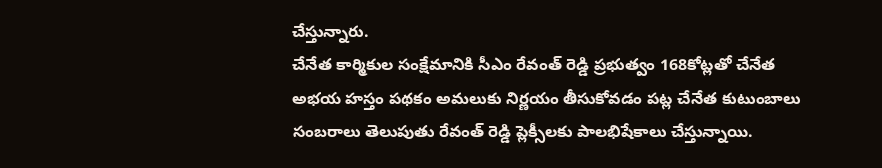చేస్తున్నారు.
చేనేత కార్మికుల సంక్షేమానికి సీఎం రేవంత్ రెడ్డి ప్రభుత్వం 168కోట్లతో చేనేత అభయ హస్తం పథకం అమలుకు నిర్ణయం తీసుకోవడం పట్ల చేనేత కుటుంబాలు సంబరాలు తెలుపుతు రేవంత్ రెడ్డి ప్లెక్సీలకు పాలభిషేకాలు చేస్తున్నాయి.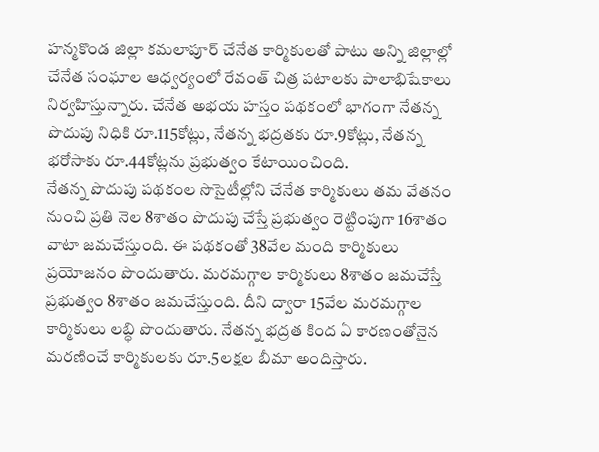హన్మకొండ జిల్లా కమలాపూర్ చేనేత కార్మికులతో పాటు అన్ని జిల్లాల్లో చేనేత సంఘాల ఆధ్వర్యంలో రేవంత్ చిత్ర పటాలకు పాలాభిషేకాలు నిర్వహిస్తున్నారు. చేనేత అభయ హస్తం పథకంలో భాగంగా నేతన్న పొదుపు నిధికి రూ.115కోట్లు, నేతన్న భద్రతకు రూ.9కోట్లు, నేతన్న భరోసాకు రూ.44కోట్లను ప్రభుత్వం కేటాయించింది.
నేతన్న పొదుపు పథకంల సొసైటీల్లోని చేనేత కార్మికులు తమ వేతనం నుంచి ప్రతి నెల 8శాతం పొదుపు చేస్తే ప్రభుత్వం రెట్టింపుగా 16శాతం వాటా జమచేస్తుంది. ఈ పథకంతో 38వేల మంది కార్మికులు ప్రయోజనం పొందుతారు. మరమగ్గాల కార్మికులు 8శాతం జమచేస్తే ప్రభుత్వం 8శాతం జమచేస్తుంది. దీని ద్వారా 15వేల మరమగ్గాల కార్మికులు లబ్ధి పొందుతారు. నేతన్న భద్రత కింద ఏ కారణంతోనైన మరణించే కార్మికులకు రూ.5లక్షల బీమా అందిస్తారు.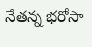నేతన్న భరోసా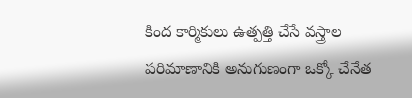కింద కార్మికులు ఉత్పత్తి చేసే వస్త్రాల పరిమాణానికి అనుగుణంగా ఒక్కో చేనేత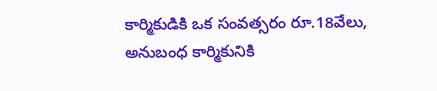కార్మికుడికి ఒక సంవత్సరం రూ.18వేలు, అనుబంధ కార్మికునికి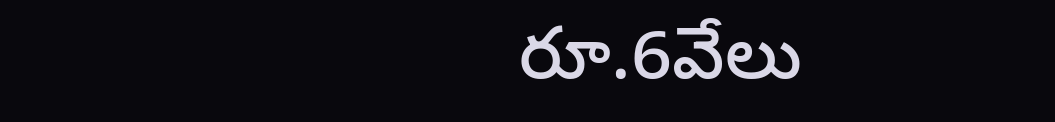రూ.6వేలు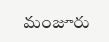మంజూరు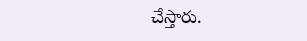చేస్తారు.